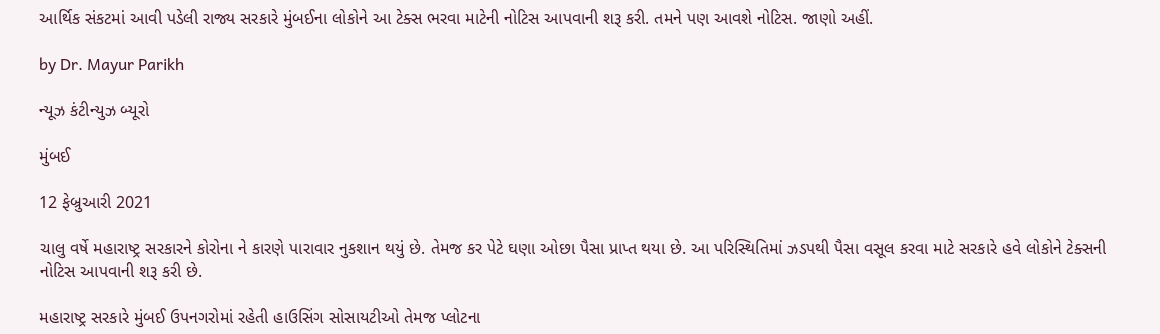આર્થિક સંકટમાં આવી પડેલી રાજ્ય સરકારે મુંબઈના લોકોને આ ટેક્સ ભરવા માટેની નોટિસ આપવાની શરૂ કરી. તમને પણ આવશે નોટિસ. જાણો અહીં.

by Dr. Mayur Parikh

ન્યૂઝ કંટીન્યુઝ બ્યૂરો

મુંબઈ

12 ફેબ્રુઆરી 2021

ચાલુ વર્ષે મહારાષ્ટ્ર સરકારને કોરોના ને કારણે પારાવાર નુકશાન થયું છે. તેમજ કર પેટે ઘણા ઓછા પૈસા પ્રાપ્ત થયા છે. આ પરિસ્થિતિમાં ઝડપથી પૈસા વસૂલ કરવા માટે સરકારે હવે લોકોને ટેક્સની નોટિસ આપવાની શરૂ કરી છે.

મહારાષ્ટ્ર સરકારે મુંબઈ ઉપનગરોમાં રહેતી હાઉસિંગ સોસાયટીઓ તેમજ પ્લોટના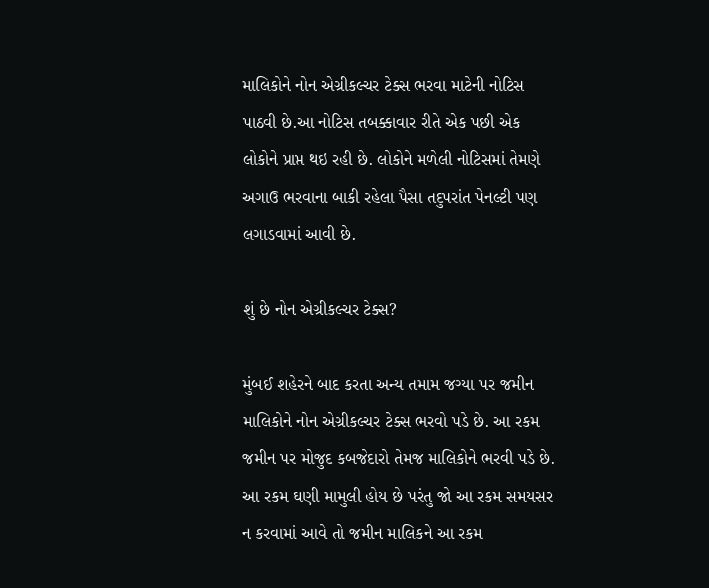માલિકોને નોન એગ્રીકલ્ચર ટેક્સ ભરવા માટેની નોટિસ પાઠવી છે.આ નોટિસ તબક્કાવાર રીતે એક પછી એક લોકોને પ્રાપ્ત થઇ રહી છે. લોકોને મળેલી નોટિસમાં તેમણે અગાઉ ભરવાના બાકી રહેલા પૈસા તદુપરાંત પેનલ્ટી પણ લગાડવામાં આવી છે.

શું છે નોન એગ્રીકલ્ચર ટેક્સ?

મુંબઈ શહેરને બાદ કરતા અન્ય તમામ જગ્યા પર જમીન માલિકોને નોન એગ્રીકલ્ચર ટેક્સ ભરવો પડે છે. આ રકમ જમીન પર મોજુદ કબજેદારો તેમજ માલિકોને ભરવી પડે છે. આ રકમ ઘણી મામુલી હોય છે પરંતુ જો આ રકમ સમયસર ન કરવામાં આવે તો જમીન માલિકને આ રકમ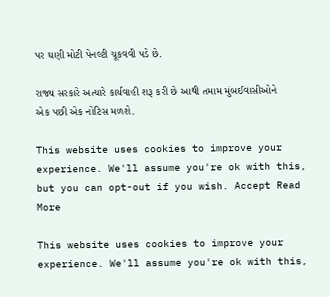પર ઘણી મોટી પેનલ્ટી ચૂકવવી પડે છે.

રાજ્ય સરકારે અત્યારે કાર્યવાહી શરૂ કરી છે આથી તમામ મુંબઈવાસીઓને એક પછી એક નોટિસ મળશે.

This website uses cookies to improve your experience. We'll assume you're ok with this, but you can opt-out if you wish. Accept Read More

This website uses cookies to improve your experience. We'll assume you're ok with this,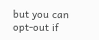but you can opt-out if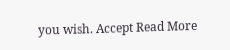you wish. Accept Read More